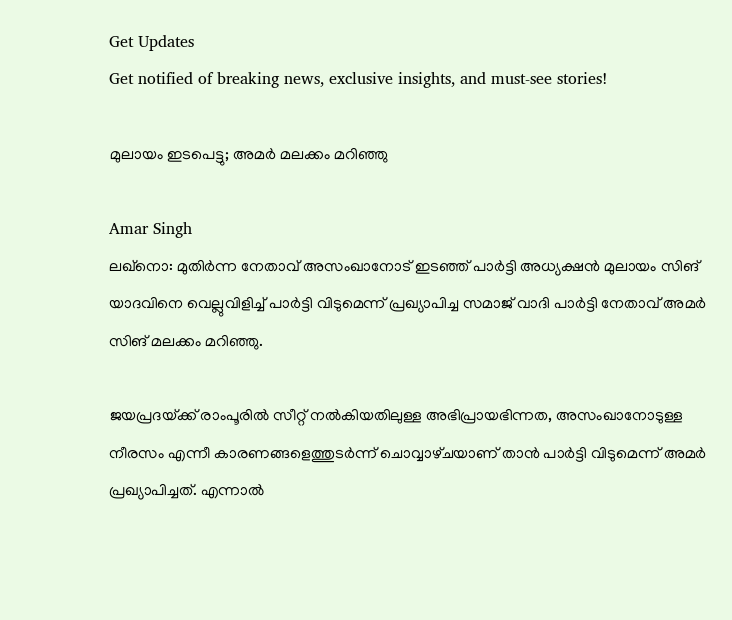Get Updates
Get notified of breaking news, exclusive insights, and must-see stories!

മുലായം ഇടപെട്ടു; അമര്‍ മലക്കം മറിഞ്ഞു

Amar Singh
ലഖ്‌നൊ: മുതിര്‍ന്ന നേതാവ്‌ അസംഖാനോട്‌ ഇടഞ്ഞ്‌ പാര്‍ട്ടി അധ്യക്ഷന്‍ മുലായം സിങ്‌ യാദവിനെ വെല്ലുവിളിച്ച്‌ പാര്‍ട്ടി വിടുമെന്ന്‌ പ്രഖ്യാപിച്ച സമാജ്‌ വാദി പാര്‍ട്ടി നേതാവ്‌ അമര്‍ സിങ്‌ മലക്കം മറിഞ്ഞു.

ജയപ്രദയ്‌ക്ക്‌ രാംപൂരില്‍ സീറ്റ്‌ നല്‍കിയതിലുള്ള അഭിപ്രായഭിന്നത, അസംഖാനോടുള്ള നീരസം എന്നീ കാരണങ്ങളെത്തുടര്‍ന്ന്‌ ചൊവ്വാഴ്‌ചയാണ്‌ താന്‍ പാര്‍ട്ടി വിടുമെന്ന്‌ അമര്‍ പ്രഖ്യാപിച്ചത്‌. എന്നാല്‍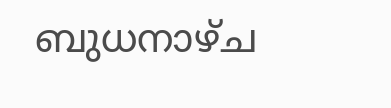ബുധനാഴ്‌ച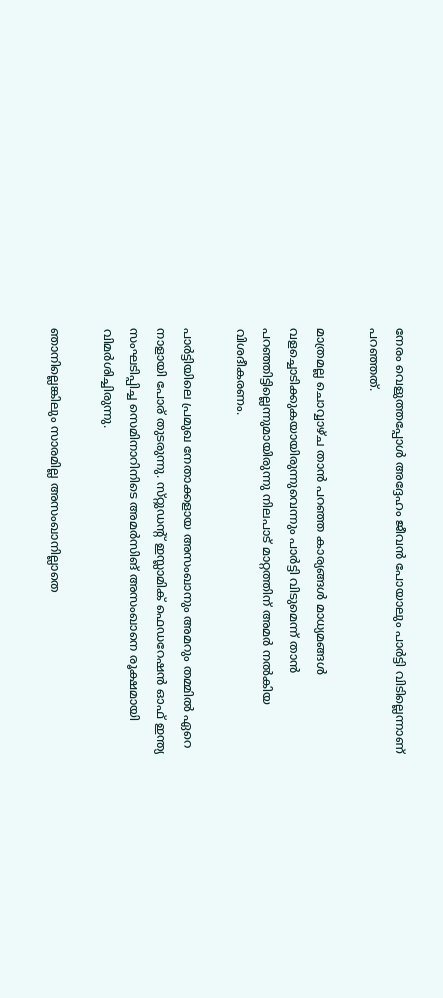നേരം വെളുത്തപ്പോള്‍ അദ്ദേഹം ജീവന്‍ പോയാലും പാര്‍ട്ടി വിടില്ലെന്നാണ്‌ പറഞ്ഞത്‌.

മാത്രമല്ല ചൊവ്വാഴ്‌ച താന്‍ പറഞ്ഞ കാര്യങ്ങള്‍ മാധ്യമങ്ങള്‍ വളച്ചൊടിക്കുകയായിരുന്നുവെന്നും പാര്‍ട്ടി വിടുമെന്ന്‌ താന്‍ പറഞ്ഞിട്ടില്ലെന്നുമായിരുന്നു നിലപാട്‌ മാറ്റത്തിന്‌ അമര്‍ നല്‍കിയ വിശദീകരണം.

പാര്‍ട്ടിയിലെ പ്രമുഖ നേതാക്കളായ അസംഖാനും അമറും തമ്മില്‍ ഏറെ നാളായി പോര്‌ തുടരുന്നു. സ്‌റ്റുഡന്റ്‌ ഇസ്ലാമിക്‌ ഫെഡറേഷന്‍ ഓഫ്‌ ഇന്ത്യ സംഘടിപ്പിച്ച സെമിനാറിനിടെ അമര്‍സിങ്‌ അസംഖാനെ രൂക്ഷമായി വിമര്‍ശിച്ചിരുന്നു.

ഞാനില്ലെങ്കിലും സാരമില്ല അസംഖാനില്ലാതെ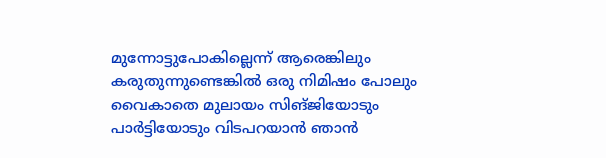മുന്നോട്ടുപോകില്ലെന്ന്‌ ആരെങ്കിലും കരുതുന്നുണ്ടെങ്കില്‍ ഒരു നിമിഷം പോലും വൈകാതെ മുലായം സിങ്‌ജിയോടും പാര്‍ട്ടിയോടും വിടപറയാന്‍ ഞാന്‍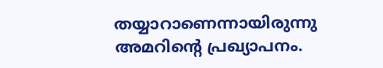തയ്യാറാണെന്നായിരുന്നു അമറിന്റെ പ്രഖ്യാപനം.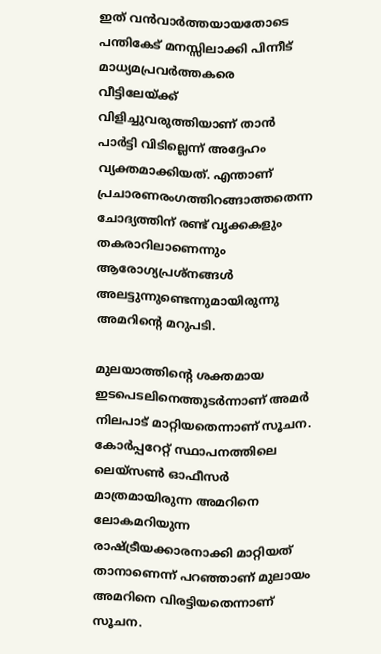ഇത്‌ വന്‍വാര്‍ത്തയായതോടെ പന്തികേട്‌ മനസ്സിലാക്കി പിന്നീട്‌ മാധ്യമപ്രവര്‍ത്തകരെ വീട്ടിലേയ്‌ക്ക്‌ വിളിച്ചുവരുത്തിയാണ്‌ താന്‍ പാര്‍ട്ടി വിടില്ലെന്ന്‌ അദ്ദേഹം വ്യക്തമാക്കിയത്‌. എന്താണ്‌ പ്രചാരണരംഗത്തിറങ്ങാത്തതെന്ന ചോദ്യത്തിന്‌ രണ്ട്‌ വൃക്കകളും തകരാറിലാണെന്നും ആരോഗ്യപ്രശ്‌നങ്ങള്‍ അലട്ടുന്നുണ്ടെന്നുമായിരുന്നു അമറിന്റെ മറുപടി.

മുലയാത്തിന്റെ ശക്തമായ ഇടപെടലിനെത്തുടര്‍ന്നാണ്‌ അമര്‍ നിലപാട്‌ മാറ്റിയതെന്നാണ്‌ സൂചന. കോര്‍പ്പറേറ്റ്‌ സ്ഥാപനത്തിലെ ലെയ്‌സണ്‍ ഓഫീസര്‍ മാത്രമായിരുന്ന അമറിനെ ലോകമറിയുന്ന രാഷ്ട്രീയക്കാരനാക്കി മാറ്റിയത്‌ താനാണെന്ന്‌ പറഞ്ഞാണ്‌ മുലായം അമറിനെ വിരട്ടിയതെന്നാണ്‌ സൂചന.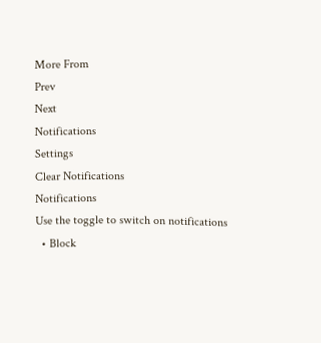More From
Prev
Next
Notifications
Settings
Clear Notifications
Notifications
Use the toggle to switch on notifications
  • Block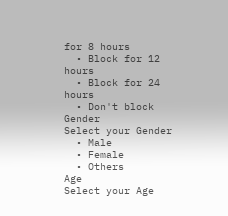for 8 hours
  • Block for 12 hours
  • Block for 24 hours
  • Don't block
Gender
Select your Gender
  • Male
  • Female
  • Others
Age
Select your Age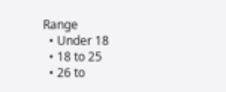Range
  • Under 18
  • 18 to 25
  • 26 to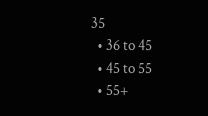35
  • 36 to 45
  • 45 to 55
  • 55+